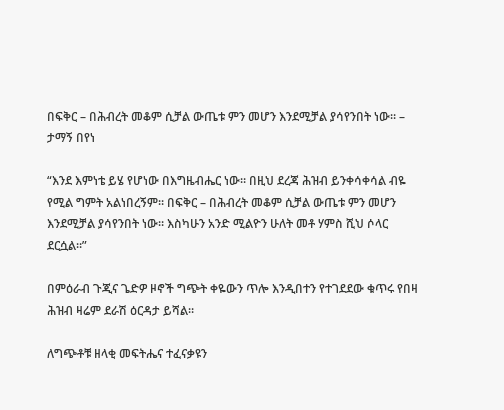በፍቅር – በሕብረት መቆም ሲቻል ውጤቱ ምን መሆን እንደሚቻል ያሳየንበት ነው። – ታማኝ በየነ

“እንደ እምነቴ ይሄ የሆነው በእግዜብሔር ነው። በዚህ ደረጃ ሕዝብ ይንቀሳቀሳል ብዬ የሚል ግምት አልነበረኝም። በፍቅር – በሕብረት መቆም ሲቻል ውጤቱ ምን መሆን እንደሚቻል ያሳየንበት ነው። እስካሁን አንድ ሚልዮን ሁለት መቶ ሃምስ ሺህ ሶላር ደርሷል።”

በምዕራብ ጉጂና ጌድዎ ዞኖች ግጭት ቀዬውን ጥሎ እንዲበተን የተገደደው ቁጥሩ የበዛ ሕዝብ ዛሬም ደራሽ ዕርዳታ ይሻል።

ለግጭቶቹ ዘላቂ መፍትሔና ተፈናቃዩን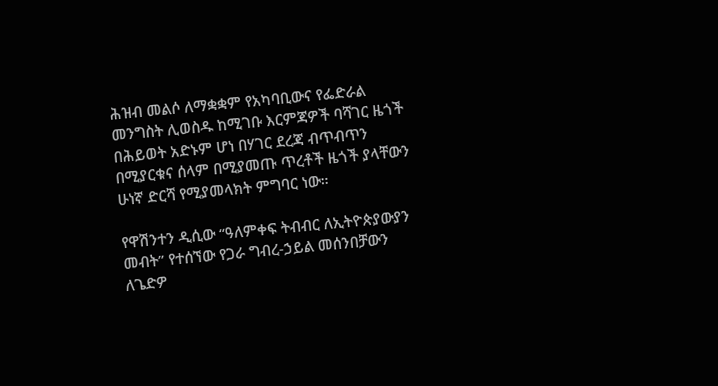ሕዝብ መልሶ ለማቋቋም የአካባቢውና የፌድራል መንግስት ሊወስዱ ከሚገቡ እርምጃዎች ባሻገር ዜጎች በሕይወት አድኑም ሆነ በሃገር ደረጃ ብጥብጥን በሚያርቁና ሰላም በሚያመጡ ጥረቶች ዜጎች ያላቸውን ሁነኛ ድርሻ የሚያመላክት ምግባር ነው።

የዋሽንተን ዲሲው “ዓለምቀፍ ትብብር ለኢትዮጵያውያን መብት” የተሰኘው የጋራ ግብረ-ኃይል መሰንበቻውን ለጌድዎ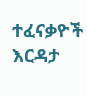ተፈናቃዮች እርዳታ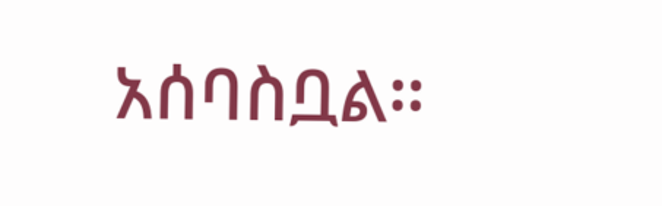አሰባስቧል።